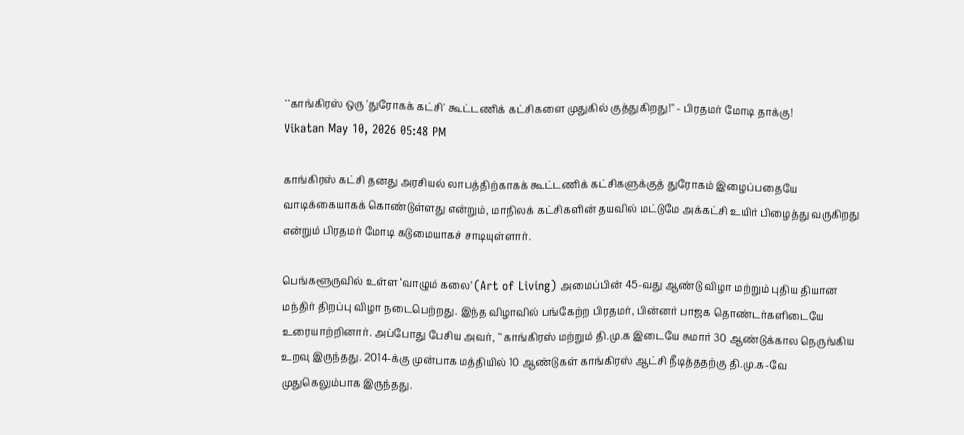``காங்கிரஸ் ஒரு 'துரோகக் கட்சி' கூட்டணிக் கட்சிகளை முதுகில் குத்துகிறது!" - பிரதமர் மோடி தாக்கு!
Vikatan May 10, 2026 05:48 PM

காங்கிரஸ் கட்சி தனது அரசியல் லாபத்திற்காகக் கூட்டணிக் கட்சிகளுக்குத் துரோகம் இழைப்பதையே வாடிக்கையாகக் கொண்டுள்ளது என்றும், மாநிலக் கட்சிகளின் தயவில் மட்டுமே அக்கட்சி உயிர் பிழைத்து வருகிறது என்றும் பிரதமர் மோடி கடுமையாகச் சாடியுள்ளார்.

பெங்களூருவில் உள்ள ‘வாழும் கலை’ (Art of Living) அமைப்பின் 45-வது ஆண்டு விழா மற்றும் புதிய தியான மந்திர் திறப்பு விழா நடைபெற்றது. இந்த விழாவில் பங்கேற்ற பிரதமர், பின்னர் பாஜக தொண்டர்களிடையே உரையாற்றினார். அப்போது பேசிய அவர், ``காங்கிரஸ் மற்றும் தி.மு.க இடையே சுமார் 30 ஆண்டுக்கால நெருங்கிய உறவு இருந்தது. 2014-க்கு முன்பாக மத்தியில் 10 ஆண்டுகள் காங்கிரஸ் ஆட்சி நீடித்ததற்கு தி.மு.க-வே முதுகெலும்பாக இருந்தது.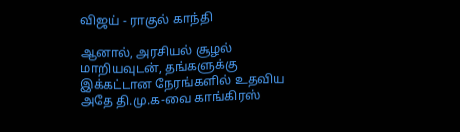விஜய் - ராகுல் காந்தி

ஆனால், அரசியல் சூழல் மாறியவுடன், தங்களுக்கு இக்கட்டான நேரங்களில் உதவிய அதே தி.மு.க-வை காங்கிரஸ்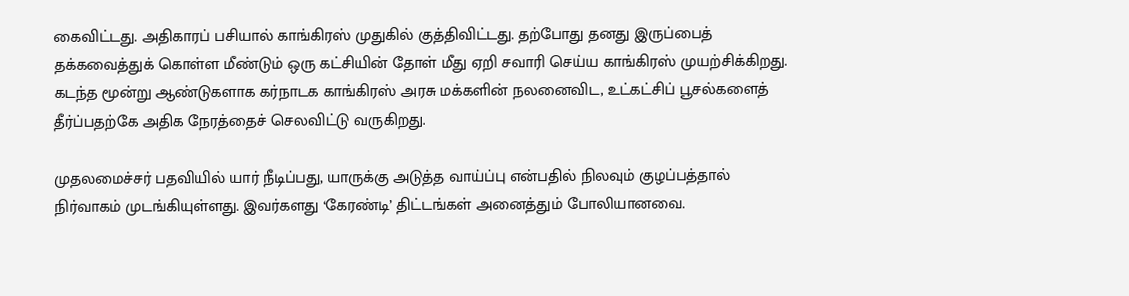கைவிட்டது. அதிகாரப் பசியால் காங்கிரஸ் முதுகில் குத்திவிட்டது. தற்போது தனது இருப்பைத் தக்கவைத்துக் கொள்ள மீண்டும் ஒரு கட்சியின் தோள் மீது ஏறி சவாரி செய்ய காங்கிரஸ் முயற்சிக்கிறது. கடந்த மூன்று ஆண்டுகளாக கர்நாடக காங்கிரஸ் அரசு மக்களின் நலனைவிட, உட்கட்சிப் பூசல்களைத் தீர்ப்பதற்கே அதிக நேரத்தைச் செலவிட்டு வருகிறது.

முதலமைச்சர் பதவியில் யார் நீடிப்பது, யாருக்கு அடுத்த வாய்ப்பு என்பதில் நிலவும் குழப்பத்தால் நிர்வாகம் முடங்கியுள்ளது. இவர்களது ‘கேரண்டி’ திட்டங்கள் அனைத்தும் போலியானவை.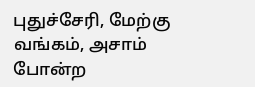புதுச்சேரி, மேற்கு வங்கம், அசாம் போன்ற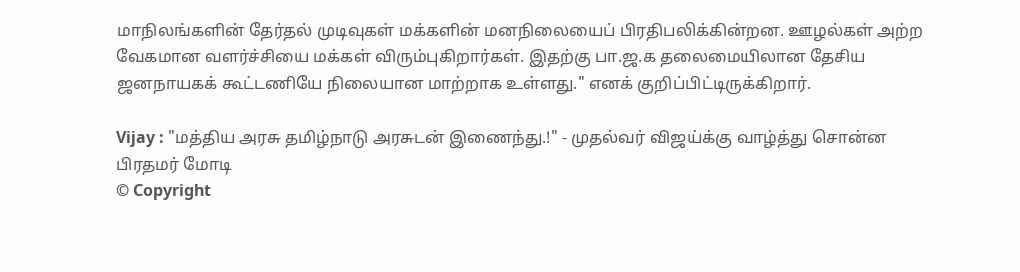மாநிலங்களின் தேர்தல் முடிவுகள் மக்களின் மனநிலையைப் பிரதிபலிக்கின்றன. ஊழல்கள் அற்ற வேகமான வளர்ச்சியை மக்கள் விரும்புகிறார்கள். இதற்கு பா.ஜ.க தலைமையிலான தேசிய ஜனநாயகக் கூட்டணியே நிலையான மாற்றாக உள்ளது." எனக் குறிப்பிட்டிருக்கிறார்.

Vijay : "மத்திய அரசு தமிழ்நாடு அரசுடன் இணைந்து.!" - முதல்வர் விஜய்க்கு வாழ்த்து சொன்ன பிரதமர் மோடி
© Copyright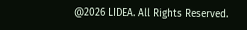@2026 LIDEA. All Rights Reserved.